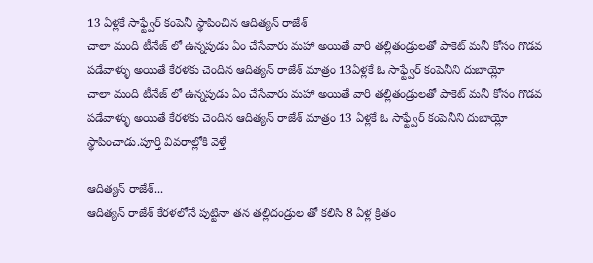13 ఏళ్లకే సాఫ్ట్వేర్ కంపెనీ స్థాపించిన ఆదిత్యన్ రాజేశ్
చాలా మంది టీనేజ్ లో ఉన్నపుడు ఏం చేసేవారు మహా అయితే వారి తల్లితండ్రులతో పాకెట్ మనీ కోసం గొడవ పడేవాళ్ళు అయితే కేరళకు చెందిన ఆదిత్యన్ రాజేశ్ మాత్రం 13ఏళ్లకే ఓ సాఫ్ట్వేర్ కంపెనీని దుబాయ్లో
చాలా మంది టీనేజ్ లో ఉన్నపుడు ఏం చేసేవారు మహా అయితే వారి తల్లితండ్రులతో పాకెట్ మనీ కోసం గొడవ పడేవాళ్ళు అయితే కేరళకు చెందిన ఆదిత్యన్ రాజేశ్ మాత్రం 13 ఏళ్లకే ఓ సాఫ్ట్వేర్ కంపెనీని దుబాయ్లో స్థాపించాడు.పూర్తి వివరాల్లోకి వెళ్తే

ఆదిత్యన్ రాజేశ్...
ఆదిత్యన్ రాజేశ్ కేరళలోనే పుట్టినా తన తల్లిదండ్రుల తో కలిసి 8 ఏళ్ల క్రితం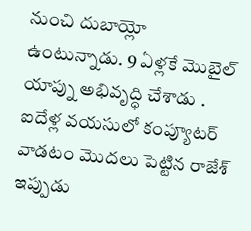నుంచి దుబాయ్లో ఉంటున్నాడు. 9 ఏళ్లకే మొబైల్ యాప్ను అభివృద్ధి చేశాడు . ఐదేళ్ల వయసులో కంప్యూటర్ వాడటం మొదలు పెట్టిన రాజేశ్ ఇప్పుడు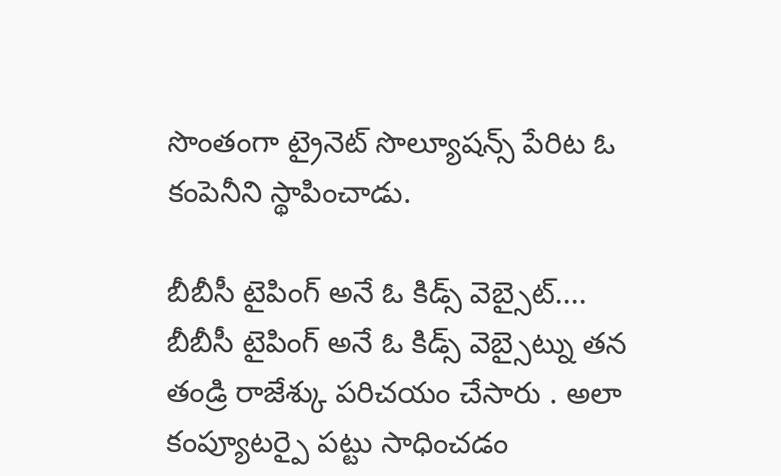సొంతంగా ట్రైనెట్ సొల్యూషన్స్ పేరిట ఓ కంపెనీని స్థాపించాడు.

బీబీసీ టైపింగ్ అనే ఓ కిడ్స్ వెబ్సైట్....
బీబీసీ టైపింగ్ అనే ఓ కిడ్స్ వెబ్సైట్ను తన తండ్రి రాజేశ్కు పరిచయం చేసారు . అలా కంప్యూటర్పై పట్టు సాధించడం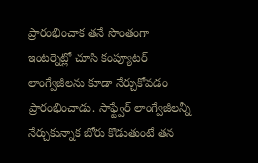ప్రారంభించాక తనే సొంతంగా ఇంటర్నెట్లో చూసి కంప్యూటర్ లాంగ్వేజీలను కూడా నేర్చుకోవడం ప్రారంభించాడు. సాఫ్ట్వేర్ లాంగ్వేజీలన్నీ నేర్చుకున్నాక బోరు కొడుతుంటే తన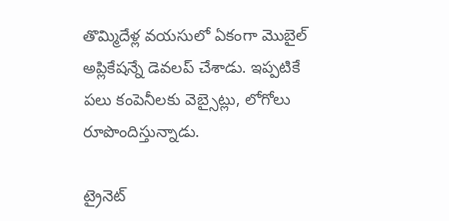తొమ్మిదేళ్ల వయసులో ఏకంగా మొబైల్ అప్లికేషన్నే డెవలప్ చేశాడు. ఇప్పటికే పలు కంపెనీలకు వెబ్సైట్లు, లోగోలు రూపొందిస్తున్నాడు.

ట్రైనెట్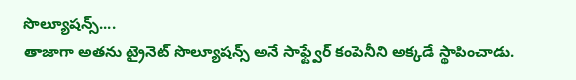సొల్యూషన్స్....
తాజాగా అతను ట్రైనెట్ సొల్యూషన్స్ అనే సాఫ్ట్వేర్ కంపెనీని అక్కడే స్థాపించాడు.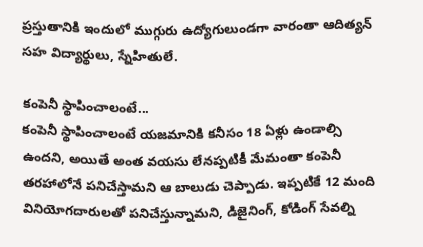ప్రస్తుతానికి ఇందులో ముగ్గురు ఉద్యోగులుండగా వారంతా ఆదిత్యన్ సహ విద్యార్థులు, స్నేహితులే.

కంపెనీ స్థాపించాలంటే...
కంపెనీ స్థాపించాలంటే యజమానికి కనీసం 18 ఏళ్లు ఉండాల్సి ఉందని, అయితే అంత వయసు లేనప్పటికీ మేమంతా కంపెనీ తరహాలోనే పనిచేస్తామని ఆ బాలుడు చెప్పాడు. ఇప్పటికే 12 మంది వినియోగదారులతో పనిచేస్తున్నామని, డిజైనింగ్, కోడింగ్ సేవల్ని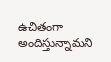ఉచితంగా అందిస్తున్నామని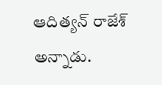ఆదిత్యన్ రాజేశ్ అన్నాడు.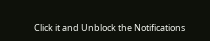Click it and Unblock the Notifications